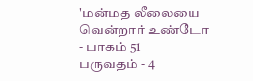'மன்மத லீலையை வென்றார் உண்டோ - பாகம் 51
பருவதம் - 4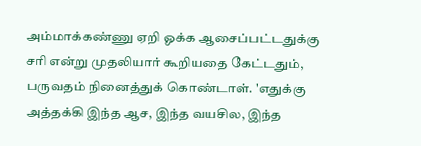அம்மாக்கண்ணு ஏறி ஓக்க ஆசைப்பட்டதுக்கு சரி என்று முதலியார் கூறியதை கேட்டதும், பருவதம் நினைத்துக் கொண்டாள். 'எதுக்கு அத்தக்கி இந்த ஆச, இந்த வயசில, இந்த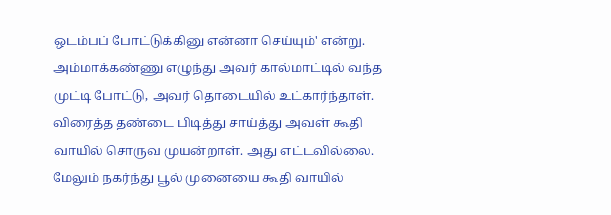ஒடம்பப் போட்டுக்கினு என்னா செய்யும்' என்று.
அம்மாக்கண்ணு எழுந்து அவர் கால்மாட்டில் வந்த முட்டி போட்டு, அவர் தொடையில் உட்கார்ந்தாள். விரைத்த தண்டை பிடித்து சாய்த்து அவள் கூதி வாயில் சொருவ முயன்றாள். அது எட்டவில்லை. மேலும் நகர்ந்து பூல் முனையை கூதி வாயில்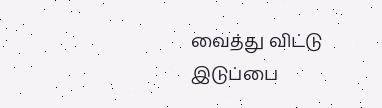வைத்து விட்டு இடுப்பை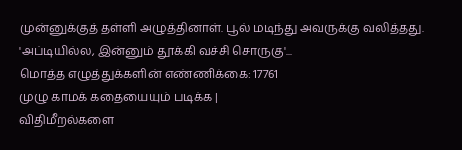முன்னுக்குத் தள்ளி அழுத்தினாள். பூல் மடிந்து அவருக்கு வலித்தது. 'அப்டியில்ல, இன்னும் தூக்கி வச்சி சொருகு'...
மொத்த எழுத்துக்களின் எண்ணிக்கை: 17761
முழு காமக் கதையையும் படிக்க |
விதிமீறல்களை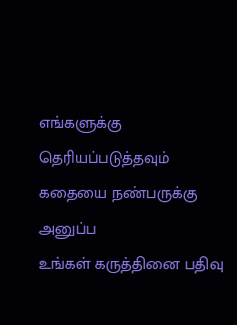எங்களுக்கு தெரியப்படுத்தவும்
கதையை நண்பருக்கு அனுப்ப
உங்கள் கருத்தினை பதிவு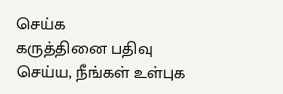செய்க
கருத்தினை பதிவு செய்ய, நீங்கள் உள்புக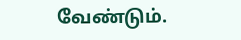வேண்டும்.